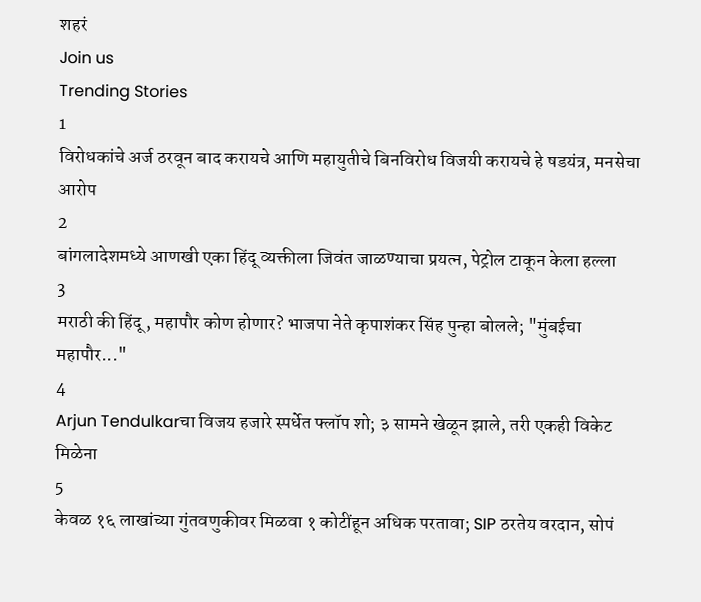शहरं
Join us
Trending Stories
1
विरोधकांचे अर्ज ठरवून बाद करायचे आणि महायुतीचे बिनविरोध विजयी करायचे हे षडयंत्र, मनसेचा आरोप
2
बांगलादेशमध्ये आणखी एका हिंदू व्यक्तीला जिवंत जाळण्याचा प्रयत्न, पेट्रोल टाकून केला हल्ला
3
मराठी की हिंदू, महापौर कोण होणार? भाजपा नेते कृपाशंकर सिंह पुन्हा बोलले; "मुंबईचा महापौर..."
4
Arjun Tendulkarचा विजय हजारे स्पर्धेत फ्लॉप शो; ३ सामने खेळून झाले, तरी एकही विकेट मिळेना
5
केवळ १६ लाखांच्या गुंतवणुकीवर मिळवा १ कोटींहून अधिक परतावा; SIP ठरतेय वरदान, सोपं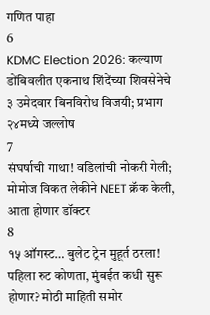गणित पाहा
6
KDMC Election 2026: कल्याण डोंबिवलीत एकनाथ शिंदेंच्या शिवसेनेचे ३ उमेदवार बिनविरोध विजयी; प्रभाग २४मध्ये जल्लोष
7
संघर्षाची गाथा! वडिलांची नोकरी गेली; मोमोज विकत लेकीने NEET क्रॅक केली, आता होणार डॉक्टर
8
१५ ऑगस्ट… बुलेट ट्रेन मुहूर्त ठरला! पहिला रुट कोणता, मुंबईत कधी सुरू होणार? मोठी माहिती समोर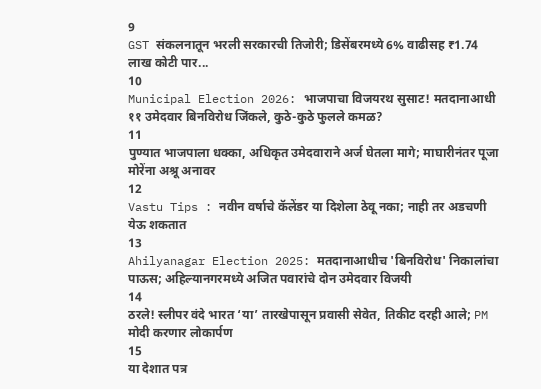9
GST संकलनातून भरली सरकारची तिजोरी; डिसेंबरमध्ये 6% वाढीसह ₹1.74 लाख कोटी पार...
10
Municipal Election 2026: भाजपाचा विजयरथ सुसाट! मतदानाआधी ११ उमेदवार बिनविरोध जिंकले, कुठे-कुठे फुलले कमळ?
11
पुण्यात भाजपाला धक्का, अधिकृत उमेदवाराने अर्ज घेतला मागे; माघारीनंतर पूजा मोरेंना अश्रू अनावर
12
Vastu Tips : नवीन वर्षाचे कॅलेंडर या दिशेला ठेवू नका; नाही तर अडचणी येऊ शकतात
13
Ahilyanagar Election 2025: मतदानाआधीच 'बिनविरोध' निकालांचा पाऊस; अहिल्यानगरमध्ये अजित पवारांचे दोन उमेदवार विजयी
14
ठरले! स्लीपर वंदे भारत ‘या’ तारखेपासून प्रवासी सेवेत, तिकीट दरही आले; PM मोदी करणार लोकार्पण
15
या देशात पत्र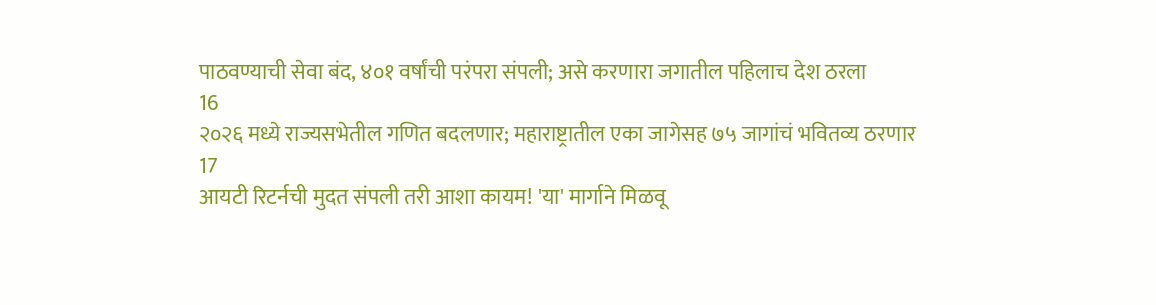पाठवण्याची सेवा बंद, ४०१ वर्षांची परंपरा संपली; असे करणारा जगातील पहिलाच देश ठरला
16
२०२६ मध्ये राज्यसभेतील गणित बदलणार; महाराष्ट्रातील एका जागेसह ७५ जागांचं भवितव्य ठरणार
17
आयटी रिटर्नची मुदत संपली तरी आशा कायम! 'या' मार्गाने मिळवू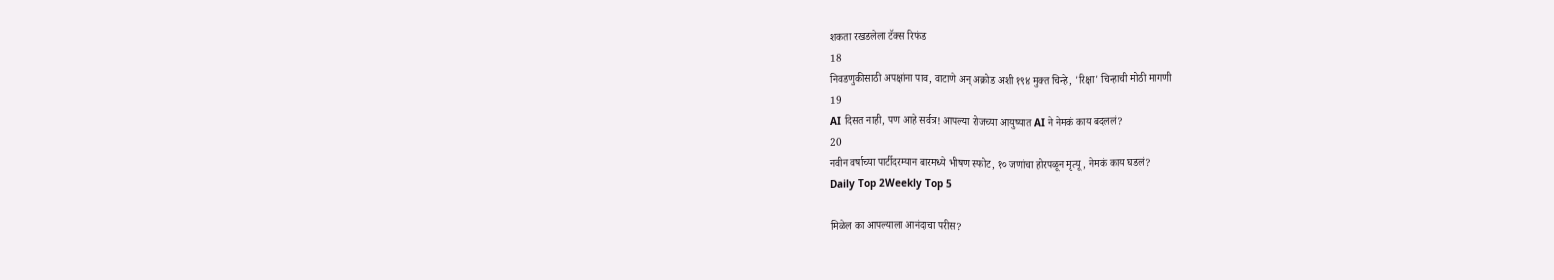शकता रखडलेला टॅक्स रिफंड
18
निवडणुकीसाठी अपक्षांना पाव, वाटाणे अन् अक्रोड अशी १९४ मुक्त चिन्हे, 'रिक्षा' चिन्हाची मोठी मागणी
19
AI दिसत नाही, पण आहे सर्वत्र! आपल्या रोजच्या आयुष्यात AI ने नेमकं काय बदललं?
20
नवीन वर्षाच्या पार्टीदरम्यान बारमध्ये भीषण स्फोट, १० जणांचा होरपळून मृत्यू, नेमकं काय घडलं?
Daily Top 2Weekly Top 5

मिळेल का आपल्याला आनंदाचा परीस?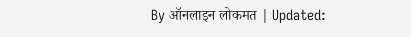By ऑनलाइन लोकमत | Updated: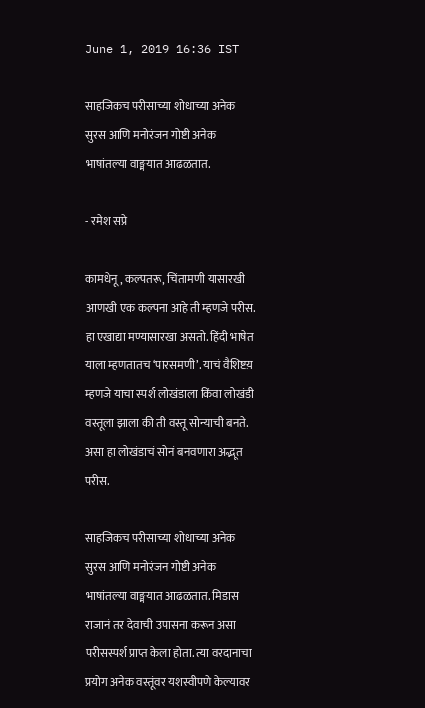June 1, 2019 16:36 IST

साहजिकच परीसाच्या शोधाच्या अनेक सुरस आणि मनोरंजन गोष्टी अनेक भाषांतल्या वाङ्मयात आढळतात.

- रमेश सप्रे

कामधेनू, कल्पतरू, चिंतामणी यासारखी आणखी एक कल्पना आहे ती म्हणजे परीस. हा एखाद्या मण्यासारखा असतो. हिंदी भाषेत याला म्हणतातच ‘पारसमणी’. याचं वैशिष्टय़ म्हणजे याचा स्पर्श लोखंडाला किंवा लोखंडी वस्तूला झाला की ती वस्तू सोन्याची बनते. असा हा लोखंडाचं सोनं बनवणारा अद्भूत परीस.

साहजिकच परीसाच्या शोधाच्या अनेक सुरस आणि मनोरंजन गोष्टी अनेक भाषांतल्या वाङ्मयात आढळतात. मिडास राजानं तर देवाची उपासना करून असा परीसस्पर्श प्राप्त केला होता. त्या वरदानाचा प्रयोग अनेक वस्तूंवर यशस्वीपणे केल्यावर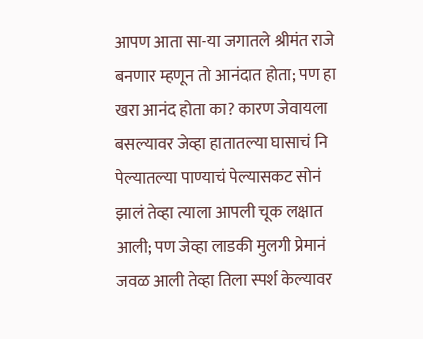आपण आता सा-या जगातले श्रीमंत राजे बनणार म्हणून तो आनंदात होता; पण हा खरा आनंद होता का? कारण जेवायला बसल्यावर जेव्हा हातातल्या घासाचं नि पेल्यातल्या पाण्याचं पेल्यासकट सोनं झालं तेव्हा त्याला आपली चूक लक्षात आली; पण जेव्हा लाडकी मुलगी प्रेमानं जवळ आली तेव्हा तिला स्पर्श केल्यावर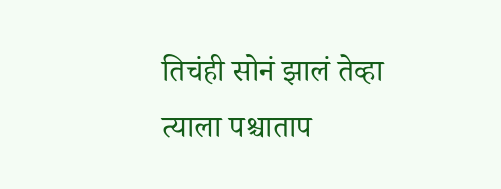तिचंही सोनं झालं तेव्हा त्याला पश्चाताप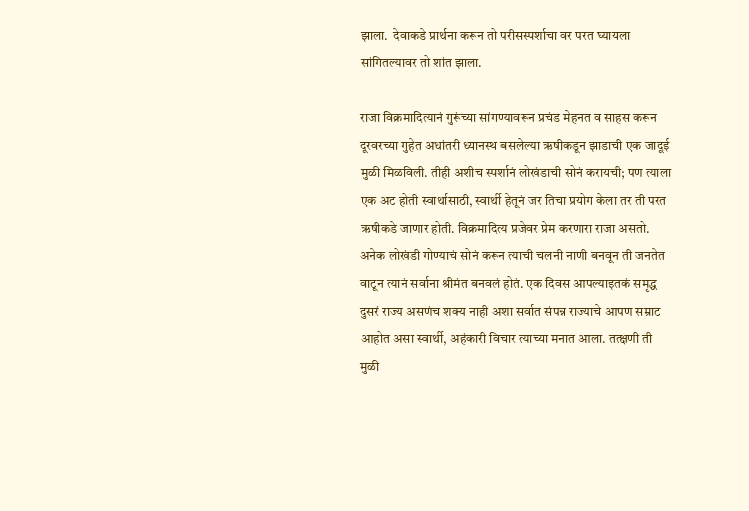झाला.  देवाकडे प्रार्थना करून तो परीसस्पर्शाचा वर परत घ्यायला सांगितल्यावर तो शांत झाला.

राजा विक्रमादित्यानं गुरूंच्या सांगण्यावरून प्रचंड मेहनत व साहस करून दूरवरच्या गुहेत अधांतरी ध्यानस्थ बसलेल्या ऋषीकडून झाडाची एक जादूई मुळी मिळविली. तीही अशीच स्पर्शानं लोखंडाची सोनं करायची; पण त्याला एक अट होती स्वार्थासाठी, स्वार्थी हेतूनं जर तिचा प्रयोग केला तर ती परत ऋषीकडे जाणार होती. विक्रमादित्य प्रजेवर प्रेम करणारा राजा असतो. अनेक लोखंडी गोण्याचं सोनं करून त्याची चलनी नाणी बनवून ती जनतेत वाटून त्यानं सर्वाना श्रीमंत बनवलं होतं. एक दिवस आपल्याइतकं समृद्ध दुसरं राज्य असणंच शक्य नाही अशा सर्वात संपन्न राज्याचे आपण सम्राट आहोत असा स्वार्थी, अहंकारी विचार त्याच्या मनात आला. तत्क्षणी ती मुळी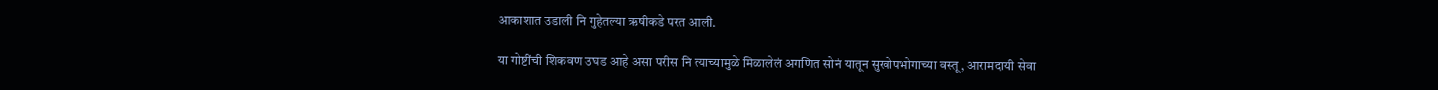आकाशात उडाली नि गुहेतल्या ऋषीकडे परत आली.

या गोष्टींची शिकवण उघड आहे असा परीस नि त्याच्यामुळे मिळालेलं अगणित सोनं यातून सुखोपभोगाच्या वस्तू, आरामदायी सेवा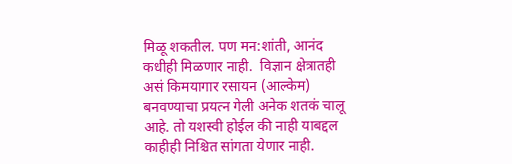मिळू शकतील. पण मन:शांती, आनंद कधीही मिळणार नाही.  विज्ञान क्षेत्रातही असं किमयागार रसायन (आल्केम) बनवण्याचा प्रयत्न गेली अनेक शतकं चालू आहे. तो यशस्वी होईल की नाही याबद्दल काहीही निश्चित सांगता येणार नाही.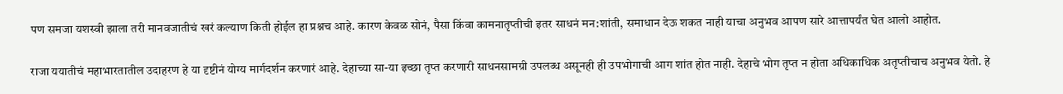पण समजा यशस्वी झाला तरी मानवजातीचं खरं कल्याण किती होईल हा प्रश्नच आहे. कारण केवळ सोनं, पैसा किंवा कामनातृप्तीची इतर साधनं मन:शांती, समाधान देऊ शकत नाही याचा अनुभव आपण सारे आत्तापर्यंत घेत आलो आहोत.

राजा ययातीचं महाभारतातील उदाहरण हे या दृष्टीनं योग्य मार्गदर्शन करणारं आहे. देहाच्या सा-या इच्छा तृप्त करणारी साधनसामग्री उपलब्ध असूनही ही उपभोगाची आग शांत होत नाही. देहाचे भोग तृप्त न होता अधिकाधिक अतृप्तीचाच अनुभव येतो. हे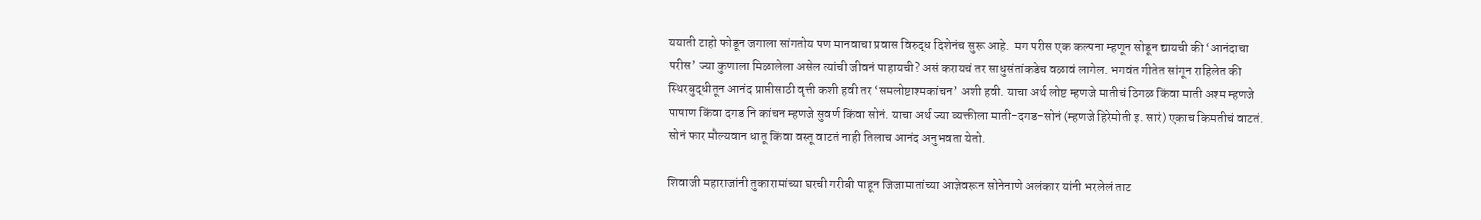ययाती टाहो फोडून जगाला सांगतोय पण मानवाचा प्रवास विरुद्ध दिशेनंच सुरू आहे.  मग परीस एक कल्पना म्हणून सोडून द्यायची की ‘आनंदाचा परीस’ ज्या कुणाला मिळालेला असेल त्यांची जीवनं पाहायची? असं करायचं तर साधुसंतांकडेच वळावं लागेल. भगवंत गीतेत सांगून राहिलेत की स्थिरबुद्धीतून आनंद प्राप्तीसाठी वृत्ती कशी हवी तर ‘समलोष्टाश्मकांचन’ अशी हवी. याचा अर्थ लोष्ट म्हणजे मातीचं ठिगळ किंवा माती अश्म म्हणजे पाषाण किंवा दगड नि कांचन म्हणजे सुवर्ण किंवा सोनं. याचा अर्थ ज्या व्यक्तीला माती-दगड-सोनं (म्हणजे हिरेमोती इ. सारं) एकाच किमतीचं वाटतं. सोनं फार मौल्यवान धातू किंवा वस्तू वाटतं नाही तिलाच आनंद अनुभवता येतो.

शिवाजी महाराजांनी तुकारामांच्या घरची गरीबी पाहून जिजामातांच्या आज्ञेवरून सोनेनाणे अलंकार यांनी भरलेलं ताट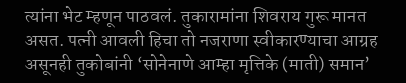त्यांना भेट म्हणून पाठवलं. तुकारामांना शिवराय गुरू मानत असत. पत्नी आवली हिचा तो नजराणा स्वीकारण्याचा आग्रह असूनही तुकोबांनी ‘सोनेनाणे आम्हा मृत्तिके (माती) समान’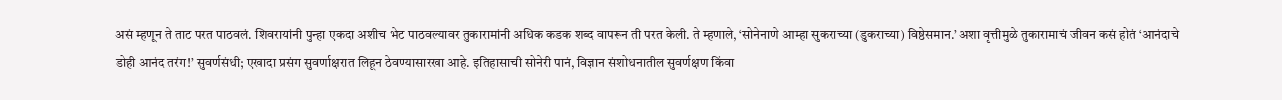असं म्हणून ते ताट परत पाठवलं. शिवरायांनी पुन्हा एकदा अशीच भेट पाठवल्यावर तुकारामांनी अधिक कडक शब्द वापरून ती परत केली. ते म्हणाले, ‘सोनेनाणे आम्हा सुकराच्या (डुकराच्या) विष्ठेसमान.’ अशा वृत्तीमुळे तुकारामाचं जीवन कसं होतं ‘आनंदाचे डोही आनंद तरंग!’ सुवर्णसंधी; एखादा प्रसंग सुवर्णाक्षरात लिहून ठेवण्यासारखा आहे. इतिहासाची सोनेरी पानं, विज्ञान संशोधनातील सुवर्णक्षण किंवा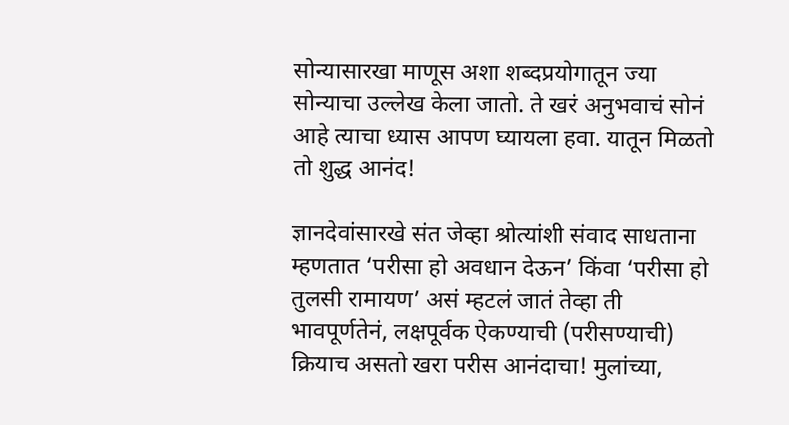सोन्यासारखा माणूस अशा शब्दप्रयोगातून ज्या सोन्याचा उल्लेख केला जातो. ते खरं अनुभवाचं सोनं आहे त्याचा ध्यास आपण घ्यायला हवा. यातून मिळतो तो शुद्ध आनंद!

ज्ञानदेवांसारखे संत जेव्हा श्रोत्यांशी संवाद साधताना म्हणतात ‘परीसा हो अवधान देऊन’ किंवा ‘परीसा हो तुलसी रामायण’ असं म्हटलं जातं तेव्हा ती भावपूर्णतेनं, लक्षपूर्वक ऐकण्याची (परीसण्याची) क्रियाच असतो खरा परीस आनंदाचा! मुलांच्या,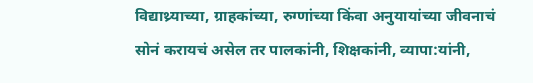विद्याथ्र्याच्या, ग्राहकांच्या, रुग्णांच्या किंवा अनुयायांच्या जीवनाचं सोनं करायचं असेल तर पालकांनी, शिक्षकांनी, व्यापा:यांनी,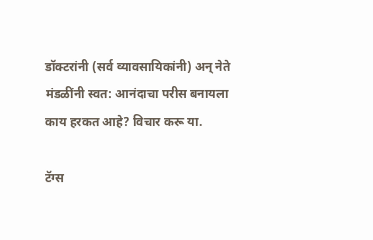डॉक्टरांनी (सर्व व्यावसायिकांनी) अन् नेते मंडळींनी स्वत: आनंदाचा परीस बनायला काय हरकत आहे? विचार करू या.

टॅग्स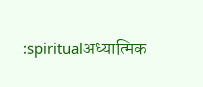:spiritualअध्यात्मिक